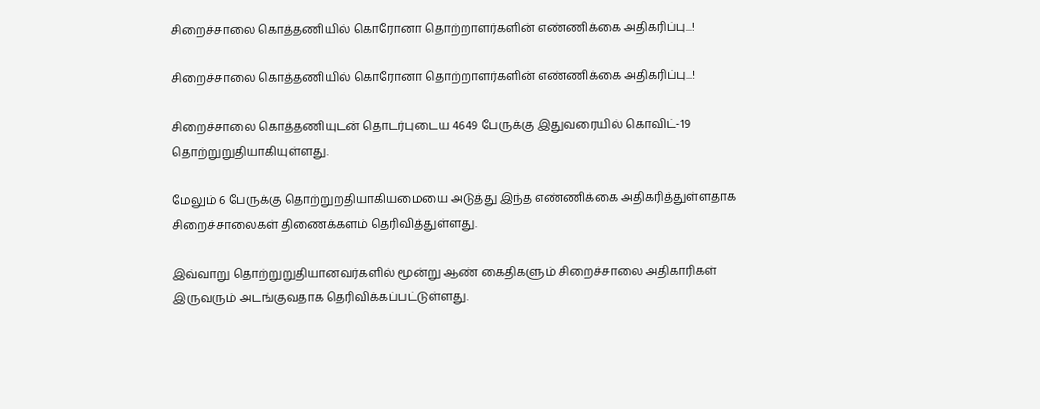சிறைச்சாலை கொத்தணியில் கொரோனா தொற்றாளர்களின் எண்ணிக்கை அதிகரிப்பு...!

சிறைச்சாலை கொத்தணியில் கொரோனா தொற்றாளர்களின் எண்ணிக்கை அதிகரிப்பு...!

சிறைச்சாலை கொத்தணியுடன் தொடர்புடைய 4649 பேருக்கு இதுவரையில் கொவிட்-19 தொற்றுறுதியாகியுள்ளது.

மேலும் 6 பேருக்கு தொற்றுறதியாகியமையை அடுத்து இந்த எண்ணிக்கை அதிகரித்துள்ளதாக சிறைச்சாலைகள் திணைக்களம் தெரிவித்துள்ளது.

இவ்வாறு தொற்றுறுதியானவர்களில் மூன்று ஆண் கைதிகளும் சிறைச்சாலை அதிகாரிகள் இருவரும் அடங்குவதாக தெரிவிக்கப்பட்டுள்ளது.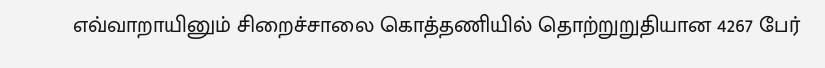எவ்வாறாயினும் சிறைச்சாலை கொத்தணியில் தொற்றுறுதியான 4267 பேர்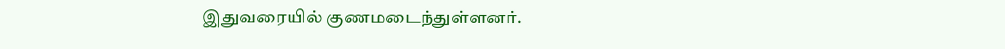இதுவரையில் குணமடைந்துள்ளனர்.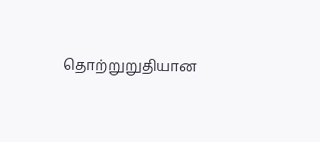தொற்றுறுதியான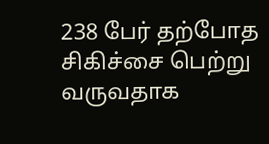238 பேர் தற்போத சிகிச்சை பெற்று வருவதாக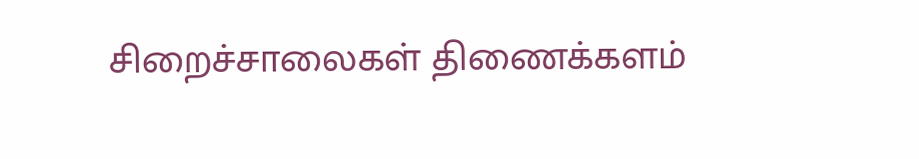சிறைச்சாலைகள் திணைக்களம்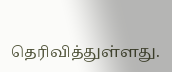தெரிவித்துள்ளது.